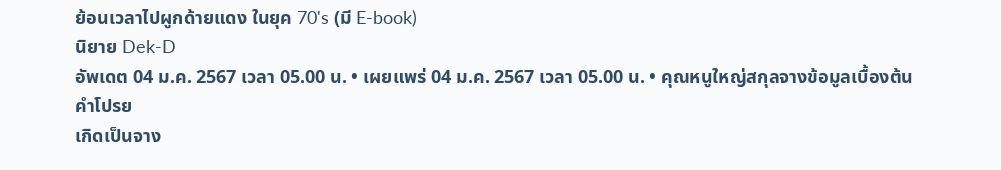ย้อนเวลาไปผูกด้ายแดง ในยุค 70's (มี E-book)
นิยาย Dek-D
อัพเดต 04 ม.ค. 2567 เวลา 05.00 น. • เผยแพร่ 04 ม.ค. 2567 เวลา 05.00 น. • คุณหนูใหญ่สกุลจางข้อมูลเบื้องต้น
คำโปรย
เกิดเป็นจาง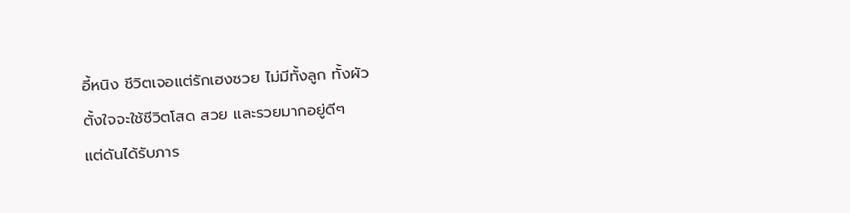อี้หนิง ชีวิตเจอแต่รักเฮงซวย ไม่มีทั้งลูก ทั้งผัว
ตั้งใจจะใช้ชีวิตโสด สวย และรวยมากอยู่ดีๆ
แต่ดันได้รับภาร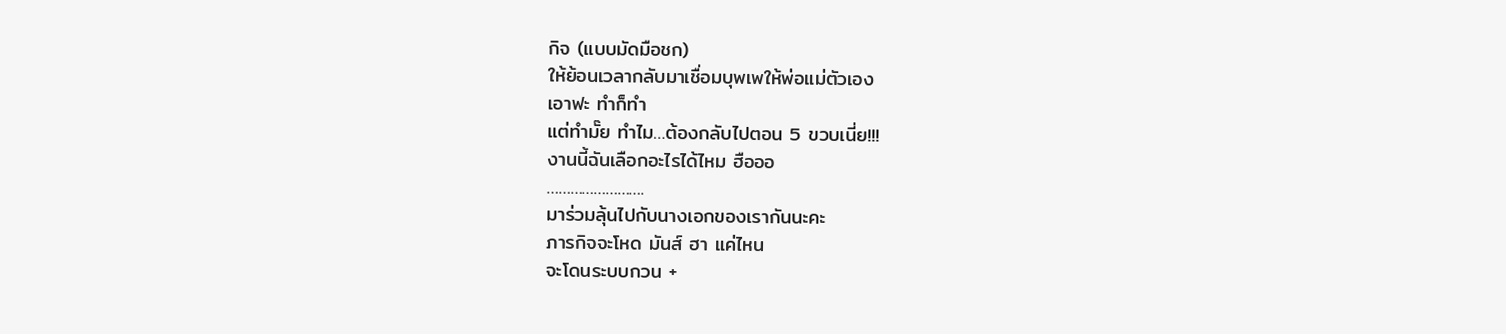กิจ (แบบมัดมือชก)
ให้ย้อนเวลากลับมาเชื่อมบุพเพให้พ่อแม่ตัวเอง
เอาฟะ ทำก็ทำ
แต่ทำมั๊ย ทำไม…ต้องกลับไปตอน 5 ขวบเนี่ย!!!
งานนี้ฉันเลือกอะไรได้ไหม ฮือออ
…………………….
มาร่วมลุ้นไปกับนางเอกของเรากันนะคะ
ภารกิจจะโหด มันส์ ฮา แค่ไหน
จะโดนระบบกวน +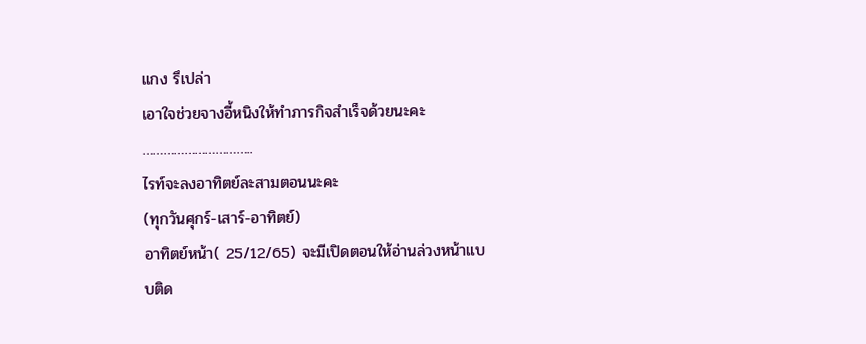แกง รึเปล่า
เอาใจช่วยจางอี้หนิงให้ทำภารกิจสำเร็จด้วยนะคะ
…………………………..
ไรท์จะลงอาทิตย์ละสามตอนนะคะ
(ทุกวันศุกร์-เสาร์-อาทิตย์)
อาทิตย์หน้า( 25/12/65) จะมีเปิดตอนให้อ่านล่วงหน้าแบบติด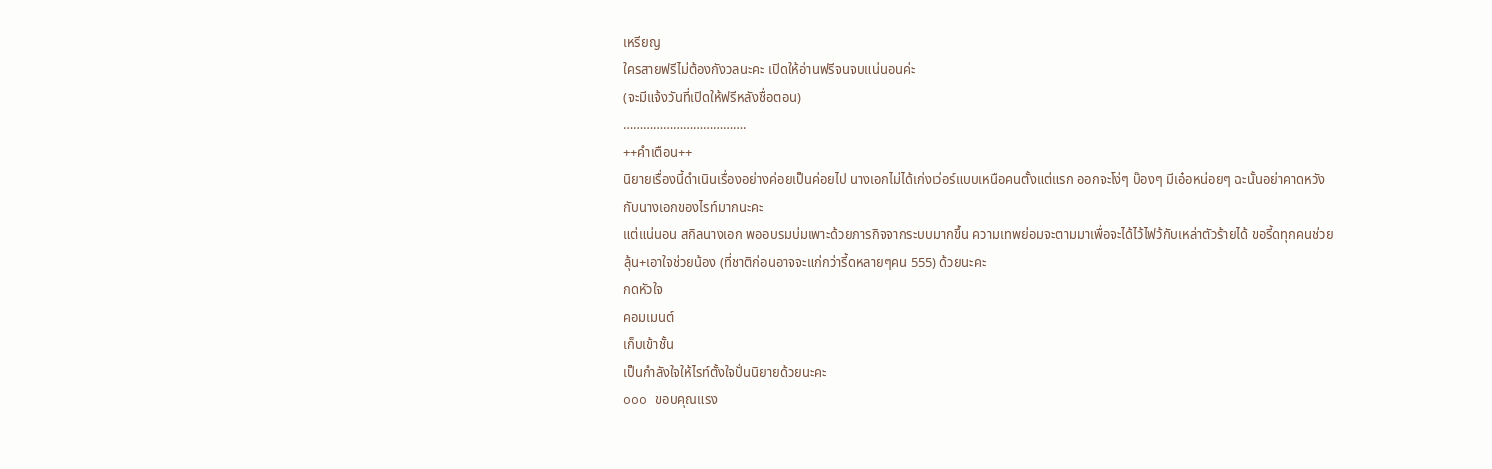เหรียญ
ใครสายฟรีไม่ต้องกังวลนะคะ เปิดให้อ่านฟรีจนจบแน่นอนค่ะ
(จะมีแจ้งวันที่เปิดให้ฟรีหลังชื่อตอน)
……………………………….
++คำเตือน++
นิยายเรื่องนี้ดำเนินเรื่องอย่างค่อยเป็นค่อยไป นางเอกไม่ได้เก่งเว่อร์แบบเหนือคนตั้งแต่แรก ออกจะโง่ๆ บ๊องๆ มีเอ๋อหน่อยๆ ฉะนั้นอย่าคาดหวังกับนางเอกของไรท์มากนะคะ
แต่แน่นอน สกิลนางเอก พออบรมบ่มเพาะด้วยภารกิจจากระบบมากขึ้น ความเทพย่อมจะตามมาเพื่อจะได้ไว้ไฟว้กับเหล่าตัวร้ายได้ ขอรี้ดทุกคนช่วยลุ้น+เอาใจช่วยน้อง (ที่ชาติก่อนอาจจะแก่กว่ารี้ดหลายๆคน 555) ด้วยนะคะ
กดหัวใจ
คอมเมนต์
เก็บเข้าชั้น
เป็นกำลังใจให้ไรท์ตั้งใจปั่นนิยายด้วยนะคะ
ooo ขอบคุณแรง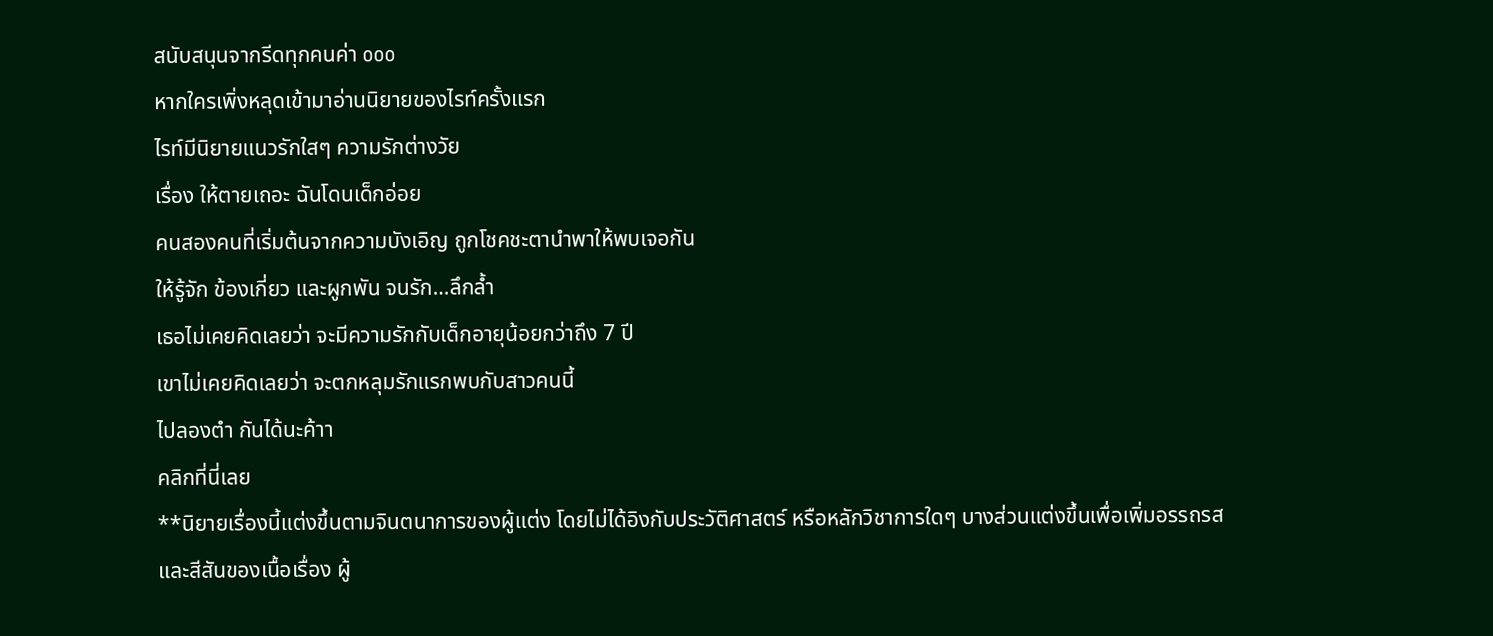สนับสนุนจากรีดทุกคนค่า ooo
หากใครเพิ่งหลุดเข้ามาอ่านนิยายของไรท์ครั้งแรก
ไรท์มีนิยายแนวรักใสๆ ความรักต่างวัย
เรื่อง ให้ตายเถอะ ฉันโดนเด็กอ่อย
คนสองคนที่เริ่มต้นจากความบังเอิญ ถูกโชคชะตานำพาให้พบเจอกัน
ให้รู้จัก ข้องเกี่ยว และผูกพัน จนรัก…ลึกล้ำ
เธอไม่เคยคิดเลยว่า จะมีความรักกับเด็กอายุน้อยกว่าถึง 7 ปี
เขาไม่เคยคิดเลยว่า จะตกหลุมรักแรกพบกับสาวคนนี้
ไปลองตำ กันได้นะค้าา
คลิกที่นี่เลย
**นิยายเรื่องนี้แต่งขึ้นตามจินตนาการของผู้แต่ง โดยไม่ได้อิงกับประวัติศาสตร์ หรือหลักวิชาการใดๆ บางส่วนแต่งขึ้นเพื่อเพิ่มอรรถรส และสีสันของเนื้อเรื่อง ผู้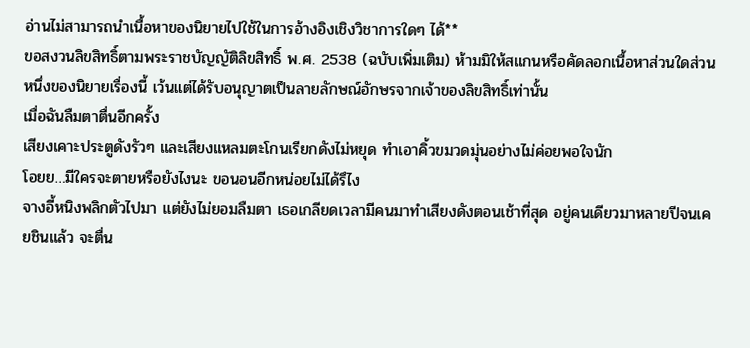อ่านไม่สามารถนำเนื้อหาของนิยายไปใช้ในการอ้างอิงเชิงวิชาการใดๆ ได้**
ขอสงวนลิขสิทธิ์ตามพระราชบัญญัติลิขสิทธิ์ พ.ศ. 2538 (ฉบับเพิ่มเติม) ห้ามมิให้สแกนหรือคัดลอกเนื้อหาส่วนใดส่วนหนึ่งของนิยายเรื่องนี้ เว้นแต่ได้รับอนุญาตเป็นลายลักษณ์อักษรจากเจ้าของลิขสิทธิ์เท่านั้น
เมื่อฉันลืมตาตื่นอีกครั้ง
เสียงเคาะประตูดังรัวๆ และเสียงแหลมตะโกนเรียกดังไม่หยุด ทำเอาคิ้วขมวดมุ่นอย่างไม่ค่อยพอใจนัก
โอยย…มีใครจะตายหรือยังไงนะ ขอนอนอีกหน่อยไม่ได้รึไง
จางอี้หนิงพลิกตัวไปมา แต่ยังไม่ยอมลืมตา เธอเกลียดเวลามีคนมาทำเสียงดังตอนเช้าที่สุด อยู่คนเดียวมาหลายปีจนเคยชินแล้ว จะตื่น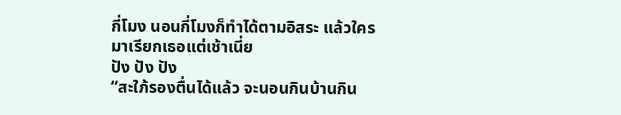กี่โมง นอนกี่โมงก็ทำได้ตามอิสระ แล้วใครมาเรียกเธอแต่เช้าเนี่ย
ปัง ปัง ปัง
“สะใภ้รองตื่นได้แล้ว จะนอนกินบ้านกิน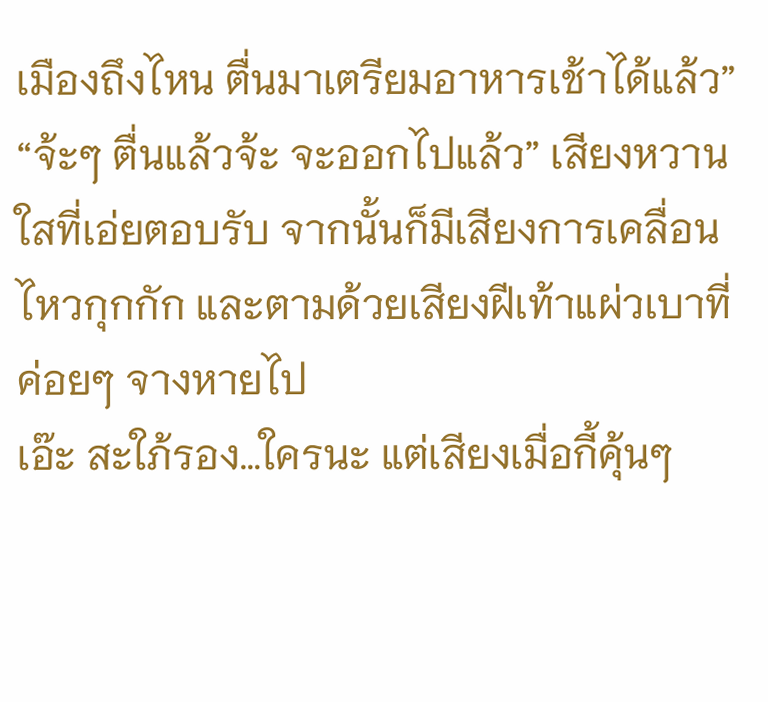เมืองถึงไหน ตื่นมาเตรียมอาหารเช้าได้แล้ว”
“จ้ะๆ ตื่นแล้วจ้ะ จะออกไปแล้ว” เสียงหวานใสที่เอ่ยตอบรับ จากนั้นก็มีเสียงการเคลื่อนไหวกุกกัก และตามด้วยเสียงฝีเท้าแผ่วเบาที่ค่อยๆ จางหายไป
เอ๊ะ สะใภ้รอง…ใครนะ แต่เสียงเมื่อกี้คุ้นๆ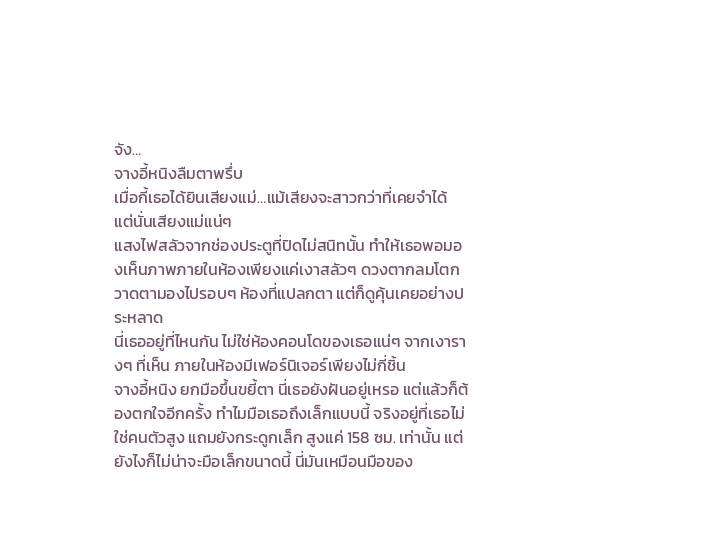จัง…
จางอี้หนิงลืมตาพรึ่บ
เมื่อกี้เธอได้ยินเสียงแม่…แม้เสียงจะสาวกว่าที่เคยจำได้ แต่นั่นเสียงแม่แน่ๆ
แสงไฟสลัวจากช่องประตูที่ปิดไม่สนิทนั้น ทำให้เธอพอมองเห็นภาพภายในห้องเพียงแค่เงาสลัวๆ ดวงตากลมโตกวาดตามองไปรอบๆ ห้องที่แปลกตา แต่ก็ดูคุ้นเคยอย่างประหลาด
นี่เธออยู่ที่ไหนกัน ไม่ใช่ห้องคอนโดของเธอแน่ๆ จากเงารางๆ ที่เห็น ภายในห้องมีเฟอร์นิเจอร์เพียงไม่กี่ชิ้น
จางอี้หนิง ยกมือขึ้นขยี้ตา นี่เธอยังฝันอยู่เหรอ แต่แล้วก็ต้องตกใจอีกครั้ง ทำไมมือเธอถึงเล็กแบบนี้ จริงอยู่ที่เธอไม่ใช่คนตัวสูง แถมยังกระดูกเล็ก สูงแค่ 158 ซม. เท่านั้น แต่ยังไงก็ไม่น่าจะมือเล็กขนาดนี้ นี่มันเหมือนมือของ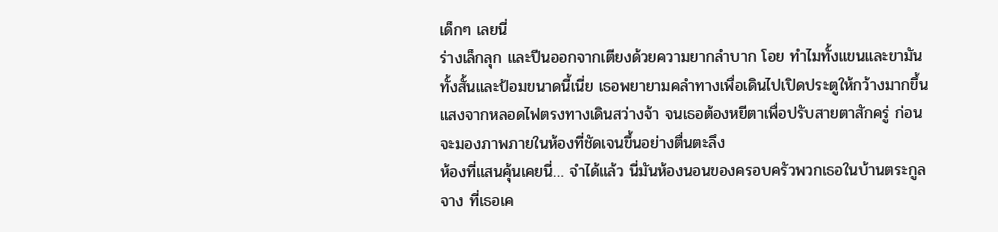เด็กๆ เลยนี่
ร่างเล็กลุก และปีนออกจากเตียงด้วยความยากลำบาก โอย ทำไมทั้งแขนและขามันทั้งสั้นและป้อมขนาดนี้เนี่ย เธอพยายามคลำทางเพื่อเดินไปเปิดประตูให้กว้างมากขึ้น แสงจากหลอดไฟตรงทางเดินสว่างจ้า จนเธอต้องหยีตาเพื่อปรับสายตาสักครู่ ก่อนจะมองภาพภายในห้องที่ชัดเจนขึ้นอย่างตื่นตะลึง
ห้องที่แสนคุ้นเคยนี่… จำได้แล้ว นี่มันห้องนอนของครอบครัวพวกเธอในบ้านตระกูลจาง ที่เธอเค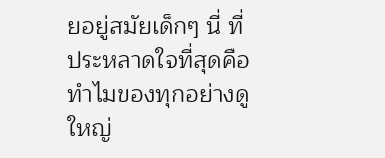ยอยู่สมัยเด็กๆ นี่ ที่ประหลาดใจที่สุดคือ ทำไมของทุกอย่างดูใหญ่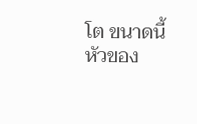โต ขนาดนี้ หัวของ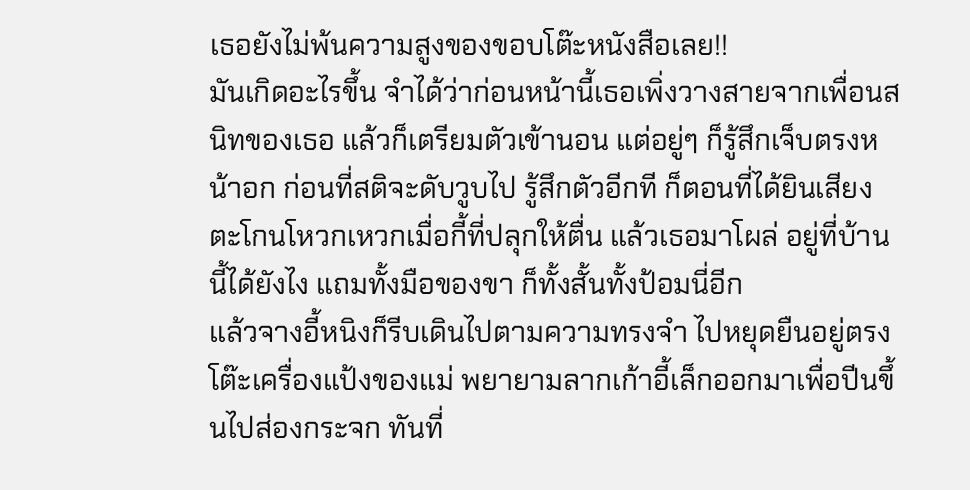เธอยังไม่พ้นความสูงของขอบโต๊ะหนังสือเลย!!
มันเกิดอะไรขึ้น จำได้ว่าก่อนหน้านี้เธอเพิ่งวางสายจากเพื่อนสนิทของเธอ แล้วก็เตรียมตัวเข้านอน แต่อยู่ๆ ก็รู้สึกเจ็บตรงหน้าอก ก่อนที่สติจะดับวูบไป รู้สึกตัวอีกที ก็ตอนที่ได้ยินเสียงตะโกนโหวกเหวกเมื่อกี้ที่ปลุกให้ตื่น แล้วเธอมาโผล่ อยู่ที่บ้านนี้ได้ยังไง แถมทั้งมือของขา ก็ทั้งสั้นทั้งป้อมนี่อีก
แล้วจางอี้หนิงก็รีบเดินไปตามความทรงจำ ไปหยุดยืนอยู่ตรงโต๊ะเครื่องแป้งของแม่ พยายามลากเก้าอี้เล็กออกมาเพื่อปีนขึ้นไปส่องกระจก ทันที่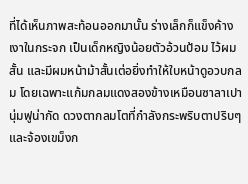ที่ได้เห็นภาพสะท้อนออกมานั้น ร่างเล็กก็แข็งค้าง
เงาในกระจก เป็นเด็กหญิงน้อยตัวอ้วนป้อม ไว้ผมสั้น และมีผมหน้าม้าสั้นเต่อยิ่งทำให้ใบหน้าดูอวบกลม โดยเฉพาะแก้มกลมแดงสองข้างเหมือนซาลาเปานุ่มฟูน่ากัด ดวงตากลมโตที่กำลังกระพริบตาปริบๆ และจ้องเขม็งก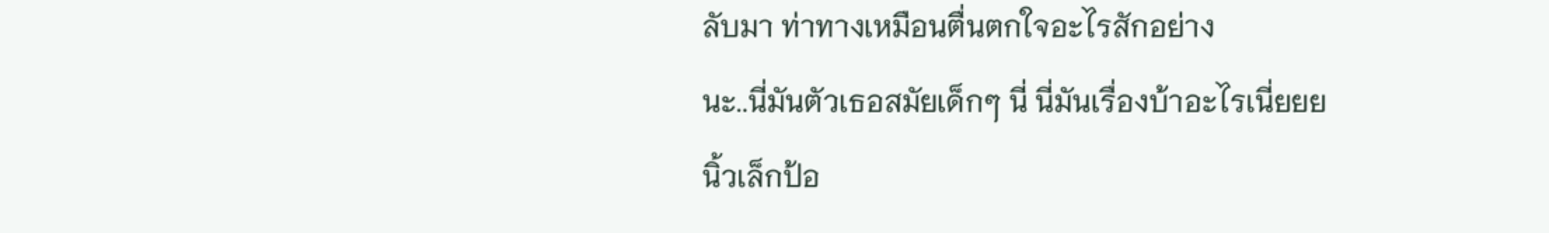ลับมา ท่าทางเหมือนตื่นตกใจอะไรสักอย่าง
นะ..นี่มันตัวเธอสมัยเด็กๆ นี่ นี่มันเรื่องบ้าอะไรเนี่ยยย
นิ้วเล็กป้อ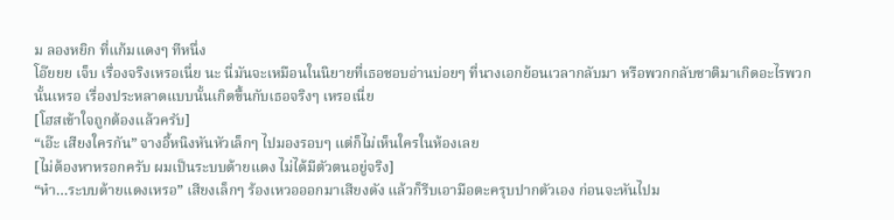ม ลองหยิก ที่แก้มแดงๆ ทีหนึ่ง
โอ๊ยยย เจ็บ เรื่องจริงเหรอเนี่ย นะ นี่มันจะเหมือนในนิยายที่เธอชอบอ่านบ่อยๆ ที่นางเอกย้อนเวลากลับมา หรือพวกกลับชาติมาเกิดอะไรพวกนั้นเหรอ เรื่องประหลาดแบบนั้นเกิดขึ้นกับเธอจริงๆ เหรอเนี่ย
[โฮสเข้าใจถูกต้องแล้วครับ]
“เอ๊ะ เสียงใครกัน” จางอี้หนิงหันหัวเล็กๆ ไปมองรอบๆ แต่ก็ไม่เห็นใครในห้องเลย
[ไม่ต้องหาหรอกครับ ผมเป็นระบบด้ายแดง ไม่ได้มีตัวตนอยู่จริง]
“ห๋า…ระบบด้ายแดงเหรอ” เสียงเล็กๆ ร้องเหวอออกมาเสียงดัง แล้วก็รีบเอามือตะครุบปากตัวเอง ก่อนจะหันไปม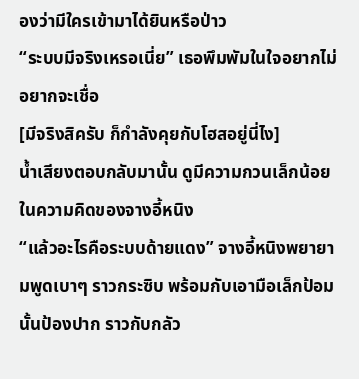องว่ามีใครเข้ามาได้ยินหรือป่าว
“ระบบมีจริงเหรอเนี่ย” เธอพึมพัมในใจอยากไม่อยากจะเชื่อ
[มีจริงสิครับ ก็กำลังคุยกับโฮสอยู่นี่ไง]
น้ำเสียงตอบกลับมานั้น ดูมีความกวนเล็กน้อย ในความคิดของจางอี้หนิง
“แล้วอะไรคือระบบด้ายแดง” จางอี้หนิงพยายามพูดเบาๆ ราวกระซิบ พร้อมกับเอามือเล็กป้อมนั้นป้องปาก ราวกับกลัว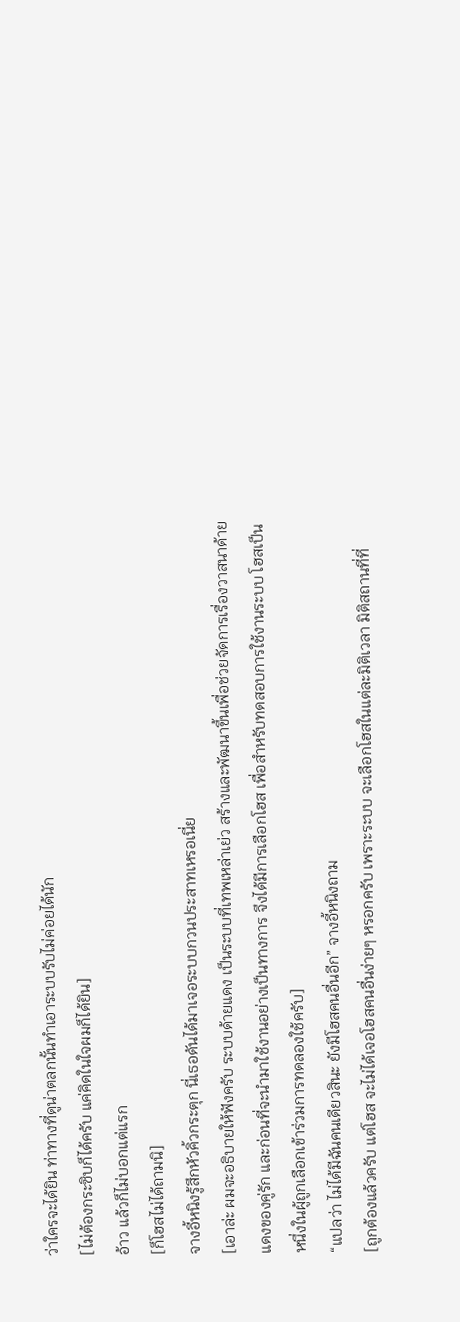ว่าใครจะได้ยิน ท่าทางที่ดูน่าตลกนั้นทำเอาระบบรับไม่ค่อยได้นัก
[ไม่ต้องกระซิบก็ได้ครับ แค่คิดในใจผมก็ได้ยิน]
อ้าว แล้วก็ไม่บอกแต่แรก
[ก็โฮสไม่ได้ถามนิ]
จางอี้หนิงรู้สึกหัวคิ้วกระตุก นี่เธอดันได้มาเจอระบบกวนประสาทเหรอเนี่ย
[เอาล่ะ ผมจะอธิบายให้ฟังครับ ระบบด้ายแดง เป็นระบบที่เทพเหล่าเย่ว สร้างและพัฒนาขึ้นเพื่อช่วยจัดการเรื่องวาสนาด้ายแดงของคู่รัก และก่อนที่จะนำมาใช้งานอย่างเป็นทางการ จึงได้มีการเลือกโฮส เพื่อสำหรับทดสอบการใช้งานระบบ โฮสเป็นหนึ่งในผู้ถูกเลือกเข้าร่วมการทดลองใช้ครับ]
“แปลว่า ไม่ได้มีฉันคนเดียวสินะ ยังมีโฮสคนอื่นอีก” จางอี้หนิงถาม
[ถูกต้องแล้วครับ แต่โฮส จะไม่ได้เจอโฮสคนอื่นง่ายๆ หรอกครับ เพราะระบบ จะเลือกโฮสในแต่ละมิติเวลา มิติสถานที่ที่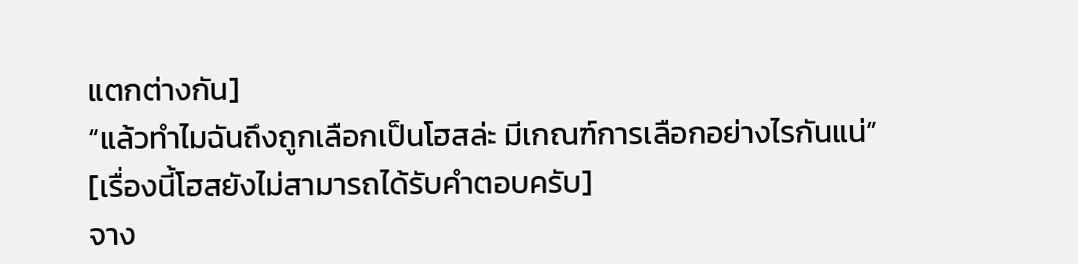แตกต่างกัน]
“แล้วทำไมฉันถึงถูกเลือกเป็นโฮสล่ะ มีเกณฑ์การเลือกอย่างไรกันแน่”
[เรื่องนี้โฮสยังไม่สามารถได้รับคำตอบครับ]
จาง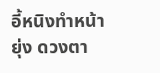อี้หนิงทำหน้ายุ่ง ดวงตา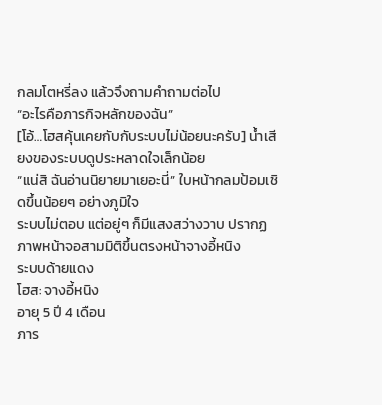กลมโตหรี่ลง แล้วจึงถามคำถามต่อไป
“อะไรคือภารกิจหลักของฉัน”
[โอ้…โฮสคุ้นเคยกับกับระบบไม่น้อยนะครับ] น้ำเสียงของระบบดูประหลาดใจเล็กน้อย
“แน่สิ ฉันอ่านนิยายมาเยอะนี่” ใบหน้ากลมป้อมเชิดขึ้นน้อยๆ อย่างภูมิใจ
ระบบไม่ตอบ แต่อยู่ๆ ก็มีแสงสว่างวาบ ปรากฏภาพหน้าจอสามมิติขึ้นตรงหน้าจางอี้หนิง
ระบบด้ายแดง
โฮส: จางอี้หนิง
อายุ 5 ปี 4 เดือน
ภาร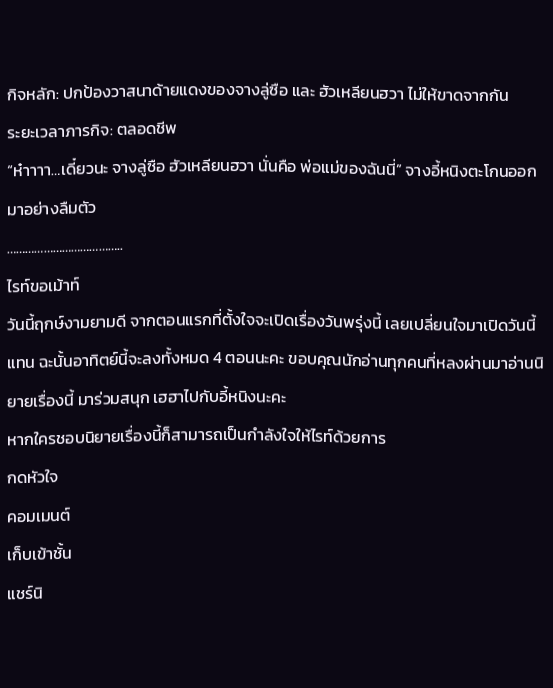กิจหลัก: ปกป้องวาสนาด้ายแดงของจางลู่ซือ และ ฮัวเหลียนฮวา ไม่ให้ขาดจากกัน
ระยะเวลาภารกิจ: ตลอดชีพ
“ห๋าาาา…เดี๋ยวนะ จางลู่ซือ ฮัวเหลียนฮวา นั่นคือ พ่อแม่ของฉันนี่” จางอี้หนิงตะโกนออกมาอย่างลืมตัว
………………………………..
ไรท์ขอเม้าท์
วันนี้ฤกษ์งามยามดี จากตอนแรกที่ตั้งใจจะเปิดเรื่องวันพรุ่งนี้ เลยเปลี่ยนใจมาเปิดวันนี้แทน ฉะนั้นอาทิตย์นี้จะลงทั้งหมด 4 ตอนนะคะ ขอบคุณนักอ่านทุกคนที่หลงผ่านมาอ่านนิยายเรื่องนี้ มาร่วมสนุก เฮฮาไปกับอี้หนิงนะคะ
หากใครชอบนิยายเรื่องนี้ก็สามารถเป็นกำลังใจให้ไรท์ด้วยการ
กดหัวใจ
คอมเมนต์
เก็บเข้าชั้น
แชร์นิ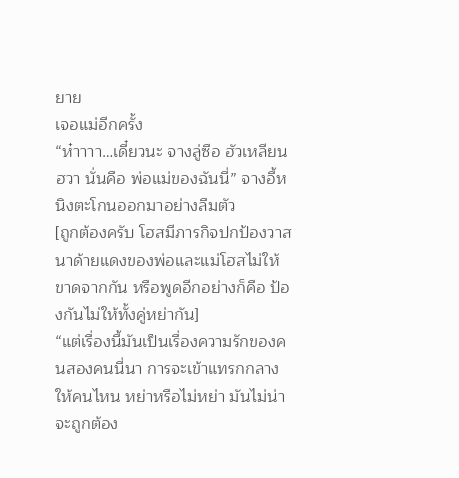ยาย
เจอแม่อีกครั้ง
“ห๋าาาา…เดี๋ยวนะ จางลู่ซือ ฮัวเหลียนฮวา นั่นคือ พ่อแม่ของฉันนี่” จางอี้หนิงตะโกนออกมาอย่างลืมตัว
[ถูกต้องครับ โฮสมีภารกิจปกป้องวาสนาด้ายแดงของพ่อและแม่โฮสไม่ให้ขาดจากกัน หรือพูดอีกอย่างก็คือ ป้องกันไม่ให้ทั้งคู่หย่ากัน]
“แต่เรื่องนี้มันเป็นเรื่องความรักของคนสองคนนี่นา การจะเข้าแทรกกลางให้คนไหน หย่าหรือไม่หย่า มันไม่น่าจะถูกต้อง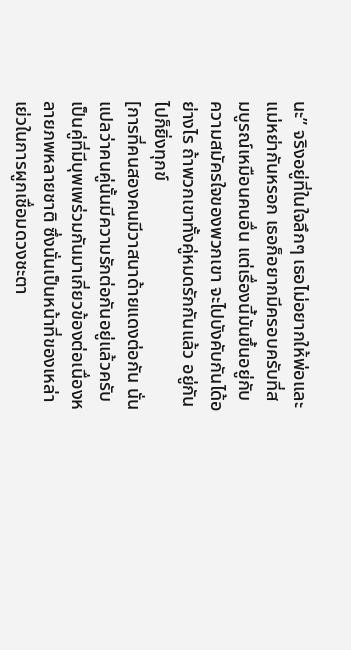นะ” จริงอยู่ที่ในใจลึกๆ เธอไม่อยากให้พ่อและแม่หย่ากันหรอก เธอก็อยากมีครอบครับที่สมบูรณ์เหมือนคนอื่น แต่เรื่องนี้มันขึ้นอยู่กับความสมัครใจของพวกเขา จะไปบังคับกันได้อย่างไร ถ้าพวกเขาทั้งคู่หมดรักกันแล้ว อยู่กันไปก็ยิ่งทุกข์
[การที่คนสองคนมีวาสนาด้ายแดงต่อกัน นั่นแปลว่าคนคู่นั้นมีความรักต่อกันอยู่แล้วครับ เป็นคู่ที่มีบุพเพร่วมกันมาเกี่ยวข้องต่อเนื่องหลายภพหลายชาติ ซึ่งนั่นเป็นหน้าที่ของเหล่าเย่วในการผูกเชื่อมดวงชะตา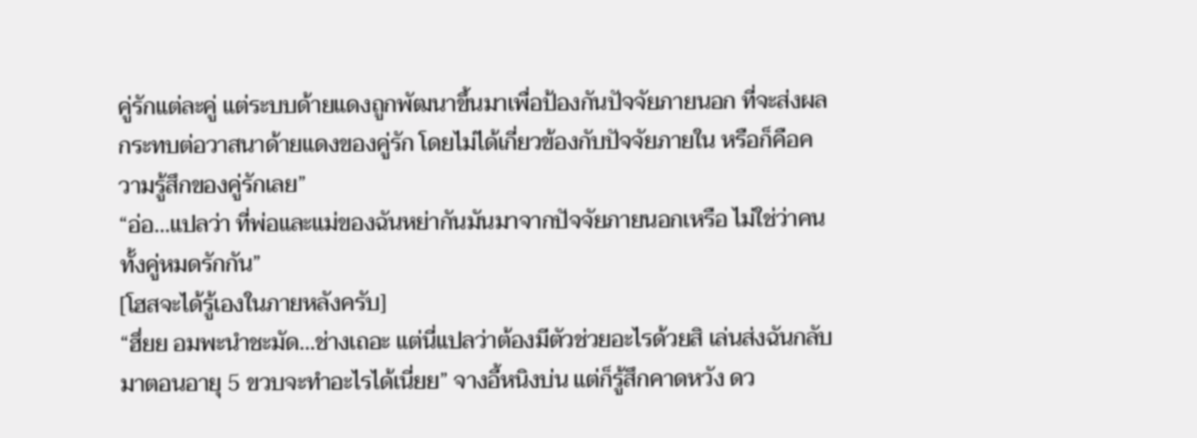คู่รักแต่ละคู่ แต่ระบบด้ายแดงถูกพัฒนาขึ้นมาเพื่อป้องกันปัจจัยภายนอก ที่จะส่งผลกระทบต่อวาสนาด้ายแดงของคู่รัก โดยไม่ได้เกี่ยวข้องกับปัจจัยภายใน หรือก็คือความรู้สึกของคู่รักเลย”
“อ่อ…แปลว่า ที่พ่อและแม่ของฉันหย่ากันมันมาจากปัจจัยภายนอกเหรือ ไม่ใช่ว่าคนทั้งคู่หมดรักกัน”
[โฮสจะได้รู้เองในภายหลังครับ]
“ฮึ่ยย อมพะนำชะมัด…ช่างเถอะ แต่นี่แปลว่าต้องมีตัวช่วยอะไรด้วยสิ เล่นส่งฉันกลับมาตอนอายุ 5 ขวบจะทำอะไรได้เนี่ยย” จางอี้หนิงบ่น แต่ก็รู้สึกคาดหวัง ดว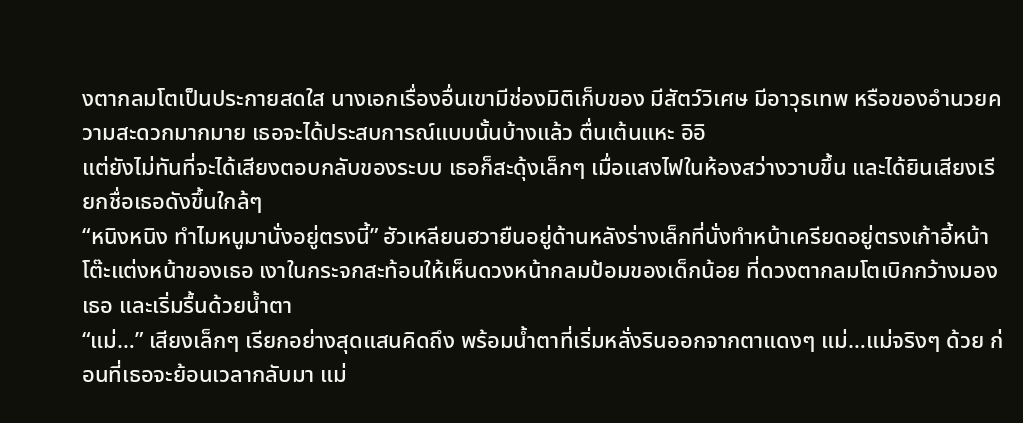งตากลมโตเป็นประกายสดใส นางเอกเรื่องอื่นเขามีช่องมิติเก็บของ มีสัตว์วิเศษ มีอาวุธเทพ หรือของอำนวยความสะดวกมากมาย เธอจะได้ประสบการณ์แบบนั้นบ้างแล้ว ตื่นเต้นแหะ อิอิ
แต่ยังไม่ทันที่จะได้เสียงตอบกลับของระบบ เธอก็สะดุ้งเล็กๆ เมื่อแสงไฟในห้องสว่างวาบขึ้น และได้ยินเสียงเรียกชื่อเธอดังขึ้นใกล้ๆ
“หนิงหนิง ทำไมหนูมานั่งอยู่ตรงนี้” ฮัวเหลียนฮวายืนอยู่ด้านหลังร่างเล็กที่นั่งทำหน้าเครียดอยู่ตรงเก้าอี้หน้าโต๊ะแต่งหน้าของเธอ เงาในกระจกสะท้อนให้เห็นดวงหน้ากลมป้อมของเด็กน้อย ที่ดวงตากลมโตเบิกกว้างมองเธอ และเริ่มรื้นด้วยน้ำตา
“แม่…” เสียงเล็กๆ เรียกอย่างสุดแสนคิดถึง พร้อมน้ำตาที่เริ่มหลั่งรินออกจากตาแดงๆ แม่…แม่จริงๆ ด้วย ก่อนที่เธอจะย้อนเวลากลับมา แม่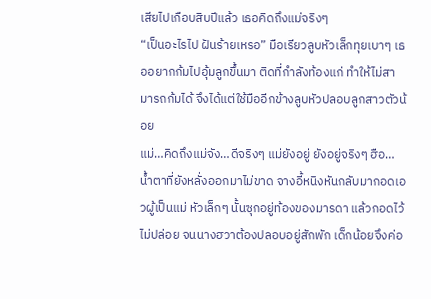เสียไปเกือบสิบปีแล้ว เธอคิดถึงแม่จริงๆ
“เป็นอะไรไป ฝันร้ายเหรอ” มือเรียวลูบหัวเล็กทุยเบาๆ เธออยากก้มไปอุ้มลูกขึ้นมา ติดที่กำลังท้องแก่ ทำให้ไม่สามารถก้มได้ จึงได้แต่ใช้มืออีกข้างลูบหัวปลอบลูกสาวตัวน้อย
แม่…คิดถึงแม่จัง…ดีจริงๆ แม่ยังอยู่ ยังอยู่จริงๆ ฮือ…น้ำตาที่ยังหลั่งออกมาไม่ขาด จางอี้หนิงหันกลับมากอดเอวผู้เป็นแม่ หัวเล็กๆ นั้นซุกอยู่ท้องของมารดา แล้วกอดไว้ไม่ปล่อย จนนางฮวาต้องปลอบอยู่สักพัก เด็กน้อยจึงค่อ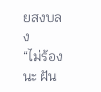ยสงบลง
“ไม่ร้องนะ ฝัน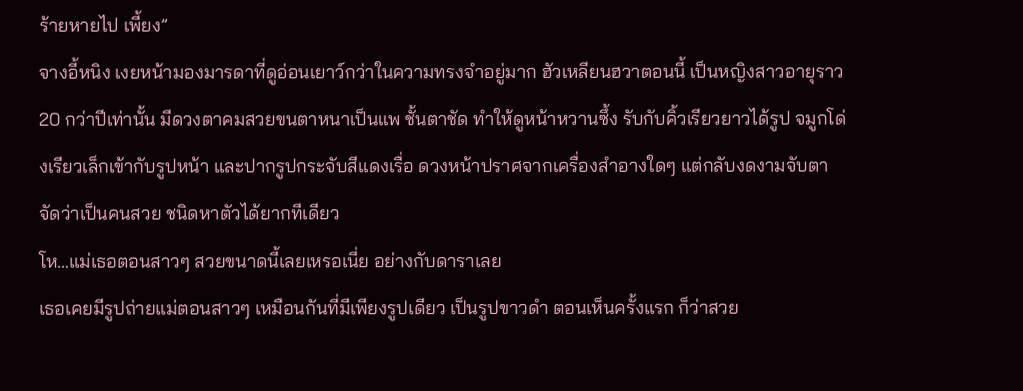ร้ายหายไป เพี้ยง”
จางอี้หนิง เงยหน้ามองมารดาที่ดูอ่อนเยาว์กว่าในความทรงจำอยู่มาก ฮัวเหลียนฮวาตอนนี้ เป็นหญิงสาวอายุราว 20 กว่าปีเท่านั้น มีดวงตาคมสวยขนตาหนาเป็นแพ ชั้นตาชัด ทำให้ดูหน้าหวานซึ้ง รับกับคิ้วเรียวยาวได้รูป จมูกโด่งเรียวเล็กเข้ากับรูปหน้า และปากรูปกระจับสีแดงเรื่อ ดวงหน้าปราศจากเครื่องสำอางใดๆ แต่กลับงดงามจับตา จัดว่าเป็นคนสวย ชนิดหาตัวได้ยากทีเดียว
โห…แม่เธอตอนสาวๆ สวยขนาดนี้เลยเหรอเนี่ย อย่างกับดาราเลย
เธอเคยมีรูปถ่ายแม่ตอนสาวๆ เหมือนกันที่มีเพียงรูปเดียว เป็นรูปขาวดำ ตอนเห็นครั้งแรก ก็ว่าสวย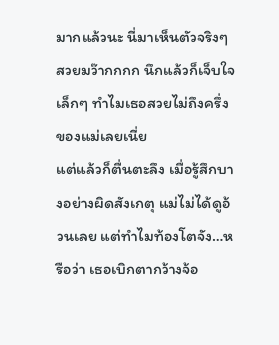มากแล้วนะ นี่มาเห็นตัวจริงๆ สวยมว๊ากกกก นึกแล้วก็เจ็บใจเล็กๆ ทำไมเธอสวยไม่ถึงครึ่งของแม่เลยเนี่ย
แต่แล้วก็ตื่นตะลึง เมื่อรู้สึกบางอย่างผิดสังเกตุ แม่ไม่ได้ดูอ้วนเลย แต่ทำไมท้องโตจัง…หรือว่า เธอเบิกตากว้างจ้อ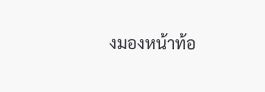งมองหน้าท้อ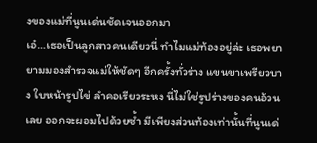งของแม่ที่นูนเด่นชัดเจนออกมา
เอ๋…เธอเป็นลูกสาวคนเดียวนี่ ทำไมแม่ท้องอยู่ล่ะ เธอพยายามมองสำรวจแม่ให้ชัดๆ อีกครั้งทั่วร่าง แขนขาเพรียวบาง ใบหน้ารูปไข่ ลำคอเรียวระหง นี่ไม่ใช่รูปร่างของคนอ้วนเลย ออกจะผอมไปด้วยซ้ำ มีเพียงส่วนท้องเท่านั้นที่นูนเด่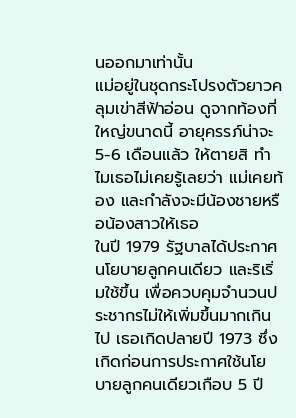นออกมาเท่านั้น
แม่อยู่ในชุดกระโปรงตัวยาวคลุมเข่าสีฟ้าอ่อน ดูจากท้องที่ใหญ่ขนาดนี้ อายุครรภ์น่าจะ 5-6 เดือนแล้ว ให้ตายสิ ทำไมเธอไม่เคยรู้เลยว่า แม่เคยท้อง และกำลังจะมีน้องชายหรือน้องสาวให้เธอ
ในปี 1979 รัฐบาลได้ประกาศนโยบายลูกคนเดียว และริเริ่มใช้ขึ้น เพื่อควบคุมจำนวนประชากรไม่ให้เพิ่มขึ้นมากเกินไป เธอเกิดปลายปี 1973 ซึ่งเกิดก่อนการประกาศใช้นโยบายลูกคนเดียวเกือบ 5 ปี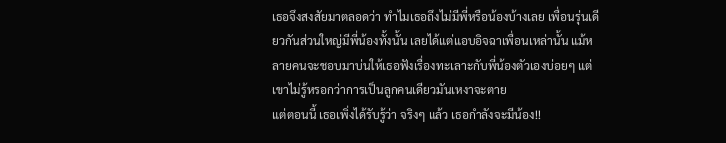เธอจึงสงสัยมาตลอดว่า ทำไมเธอถึงไม่มีพี่หรือน้องบ้างเลย เพื่อนรุ่นเดียวกันส่วนใหญ่มีพี่น้องทั้งนั้น เลยได้แต่แอบอิจฉาเพื่อนเหล่านั้น แม้หลายคนจะชอบมาบ่นให้เธอฟังเรื่องทะเลาะกับพี่น้องตัวเองบ่อยๆ แต่เขาไม่รู้หรอกว่าการเป็นลูกคนเดียวมันเหงาจะตาย
แต่ตอนนี้ เธอเพิ่งได้รับรู้ว่า จริงๆ แล้ว เธอกำลังจะมีน้อง!!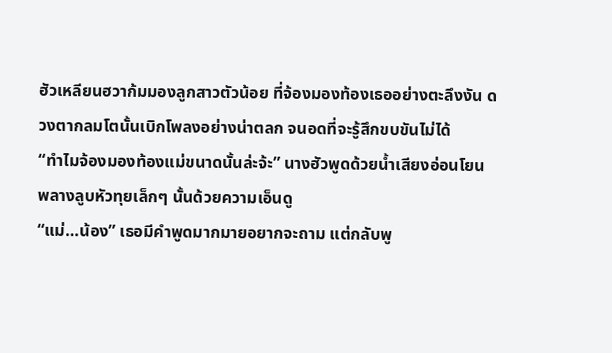ฮัวเหลียนฮวาก้มมองลูกสาวตัวน้อย ที่จ้องมองท้องเธออย่างตะลึงงัน ดวงตากลมโตนั้นเบิกโพลงอย่างน่าตลก จนอดที่จะรู้สึกขบขันไม่ได้
“ทำไมจ้องมองท้องแม่ขนาดนั้นล่ะจ้ะ” นางฮัวพูดด้วยน้ำเสียงอ่อนโยน พลางลูบหัวทุยเล็กๆ นั้นด้วยความเอ็นดู
“แม่…น้อง” เธอมีคำพูดมากมายอยากจะถาม แต่กลับพู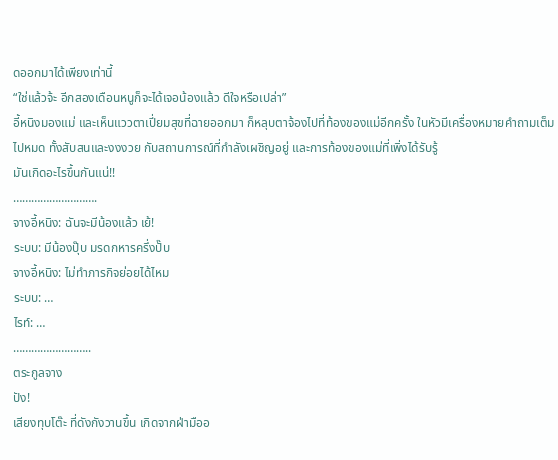ดออกมาได้เพียงเท่านี้
“ใช่แล้วจ้ะ อีกสองเดือนหนูก็จะได้เจอน้องแล้ว ดีใจหรือเปล่า”
อี้หนิงมองแม่ และเห็นแววตาเปี่ยมสุขที่ฉายออกมา ก็หลุบตาจ้องไปที่ท้องของแม่อีกครั้ง ในหัวมีเครื่องหมายคำถามเต็มไปหมด ทั้งสับสนและงงงวย กับสถานการณ์ที่กำลังเผชิญอยู่ และการท้องของแม่ที่เพิ่งได้รับรู้
มันเกิดอะไรขึ้นกันแน่!!
……………………….
จางอี้หนิง: ฉันจะมีน้องแล้ว เย้!
ระบบ: มีน้องปุ๊บ มรดกหารครึ่งปั๊บ
จางอี้หนิง: ไม่ทำภารกิจย่อยได้ไหม
ระบบ: …
ไรท์: …
……………………..
ตระกูลจาง
ปัง!
เสียงทุบโต๊ะ ที่ดังกังวานขึ้น เกิดจากฝ่ามืออ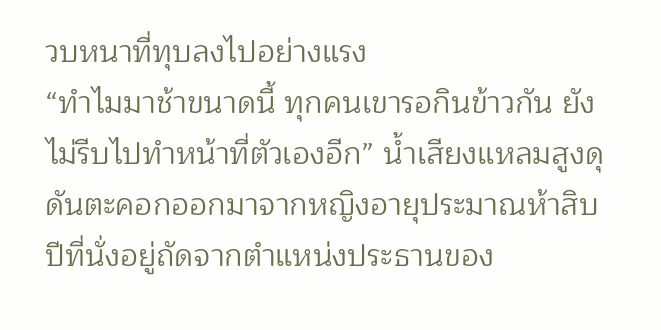วบหนาที่ทุบลงไปอย่างแรง
“ทำไมมาช้าขนาดนี้ ทุกคนเขารอกินข้าวกัน ยังไม่รีบไปทำหน้าที่ตัวเองอีก” น้ำเสียงแหลมสูงดุดันตะคอกออกมาจากหญิงอายุประมาณห้าสิบปีที่นั่งอยู่ถัดจากตำแหน่งประธานของ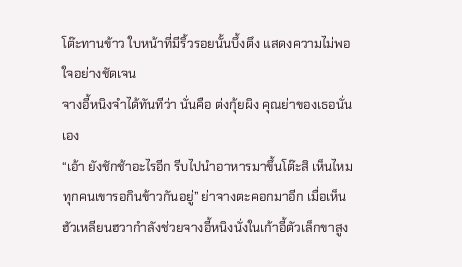โต๊ะทานข้าว ใบหน้าที่มีริ้วรอยนั้นบึ้งตึง แสดงความไม่พอใจอย่างชัดเจน
จางอี้หนิงจำได้ทันทีว่า นั่นคือ ต่งกุ้ยผิง คุณย่าของเธอนั่นเอง
“เอ้า ยังชักช้าอะไรอีก รีบไปนำอาหารมาขึ้นโต๊ะสิ เห็นไหมทุกคนเขารอกินข้าวกันอยู่” ย่าจางตะคอกมาอีก เมื่อเห็นฮัวเหลียนฮวากำลังช่วยจางอี้หนิงนั่งในเก้าอี้ตัวเล็กขาสูง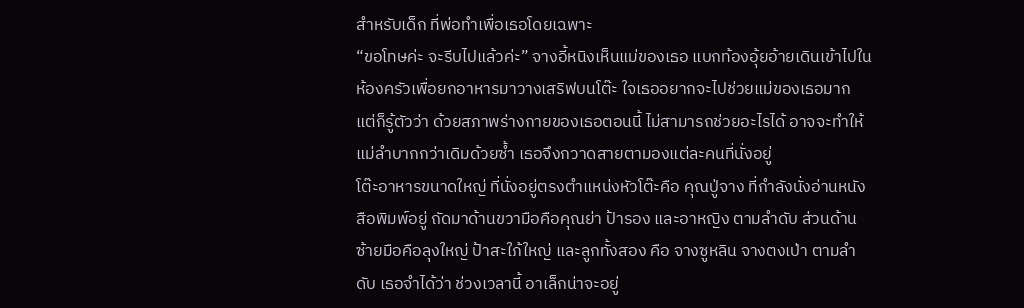สำหรับเด็ก ที่พ่อทำเพื่อเธอโดยเฉพาะ
“ขอโทษค่ะ จะรีบไปแล้วค่ะ” จางอี้หนิงเห็นแม่ของเธอ แบกท้องอุ้ยอ้ายเดินเข้าไปในห้องครัวเพื่อยกอาหารมาวางเสริฟบนโต๊ะ ใจเธออยากจะไปช่วยแม่ของเธอมาก แต่ก็รู้ตัวว่า ด้วยสภาพร่างกายของเธอตอนนี้ ไม่สามารถช่วยอะไรได้ อาจจะทำให้แม่ลำบากกว่าเดิมด้วยซ้ำ เธอจึงกวาดสายตามองแต่ละคนที่นั่งอยู่
โต๊ะอาหารขนาดใหญ่ ที่นั่งอยู่ตรงตำแหน่งหัวโต๊ะคือ คุณปู่จาง ที่กำลังนั่งอ่านหนังสือพิมพ์อยู่ ถัดมาด้านขวามือคือคุณย่า ป้ารอง และอาหญิง ตามลำดับ ส่วนด้านซ้ายมือคือลุงใหญ่ ป้าสะใภ้ใหญ่ และลูกทั้งสอง คือ จางซูหลิน จางตงเป่า ตามลำดับ เธอจำได้ว่า ช่วงเวลานี้ อาเล็กน่าจะอยู่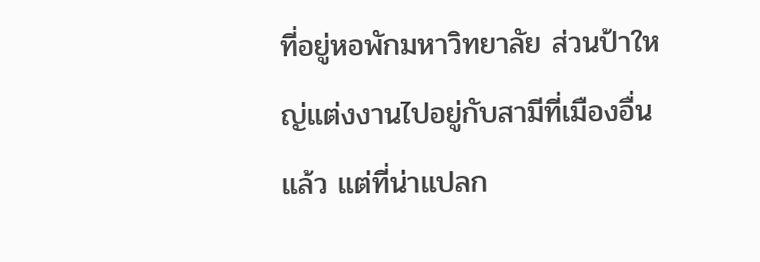ที่อยู่หอพักมหาวิทยาลัย ส่วนป้าใหญ่แต่งงานไปอยู่กับสามีที่เมืองอื่นแล้ว แต่ที่น่าแปลก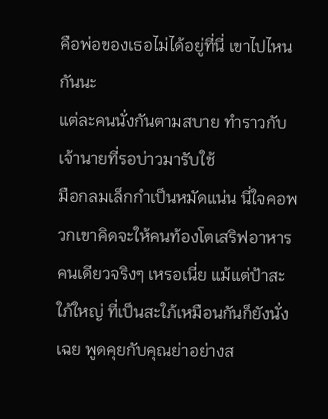คือพ่อของเธอไม่ได้อยู่ที่นี่ เขาไปไหนกันนะ
แต่ละคนนั่งกันตามสบาย ทำราวกับเจ้านายที่รอบ่าวมารับใช้
มือกลมเล็กกำเป็นหมัดแน่น นี่ใจคอพวกเขาคิดจะให้คนท้องโตเสริฟอาหารคนเดียวจริงๆ เหรอเนี่ย แม้แต่ป้าสะใภ้ใหญ่ ที่เป็นสะใภ้เหมือนกันก็ยังนั่งเฉย พูดคุยกับคุณย่าอย่างส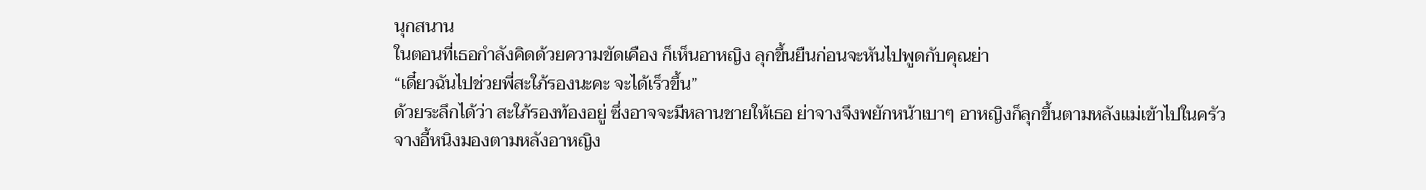นุกสนาน
ในตอนที่เธอกำลังคิดด้วยความขัดเคือง ก็เห็นอาหญิง ลุกขึ้นยืนก่อนจะหันไปพูดกับคุณย่า
“เดี๋ยวฉันไปช่วยพี่สะใภ้รองนะคะ จะได้เร็วขึ้น”
ด้วยระลึกได้ว่า สะใภ้รองท้องอยู่ ซึ่งอาจจะมีหลานชายให้เธอ ย่าจางจึงพยักหน้าเบาๆ อาหญิงก็ลุกขึ้นตามหลังแม่เข้าไปในครัว
จางอี้หนิงมองตามหลังอาหญิง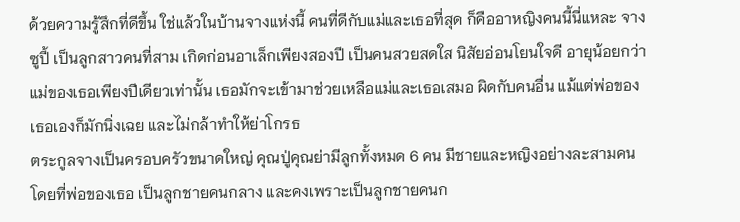ด้วยความรู้สึกที่ดีขึ้น ใช่แล้วในบ้านจางแห่งนี้ คนที่ดีกับแม่และเธอที่สุด ก็คืออาหญิงคนนี้นี่แหละ จางซูปี้ เป็นลูกสาวคนที่สาม เกิดก่อนอาเล็กเพียงสองปี เป็นคนสวยสดใส นิสัยอ่อนโยนใจดี อายุน้อยกว่าแม่ของเธอเพียงปีเดียวเท่านั้น เธอมักจะเข้ามาช่วยเหลือแม่และเธอเสมอ ผิดกับคนอื่น แม้แต่พ่อของเธอเองก็มักนิ่งเฉย และไม่กล้าทำให้ย่าโกรธ
ตระกูลจางเป็นครอบครัวขนาดใหญ่ คุณปู่คุณย่ามีลูกทั้งหมด 6 คน มีชายและหญิงอย่างละสามคน โดยที่พ่อของเธอ เป็นลูกชายคนกลาง และคงเพราะเป็นลูกชายคนก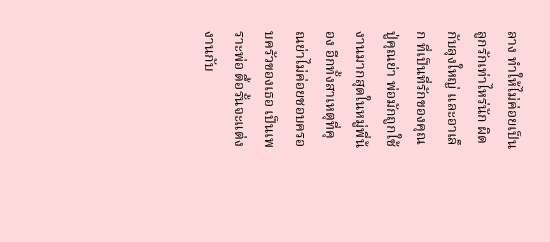ลาง ทำให้ไม่ค่อยเป็นลูกรักเท่าไหร่นัก ผิดกับลุงใหญ่ และอาเล็ก ที่เป็นที่รักของคุณปู่คุณย่า พ่อมักถูกใช้งานมากสุดในหมู่พี่น้อง อีกทั้งสาเหตุที่คุณย่าไม่ค่อยชอบครอบครัวของเธอ เป็นเพราะพ่อ ดื้อรั้นจะแต่งงานกับ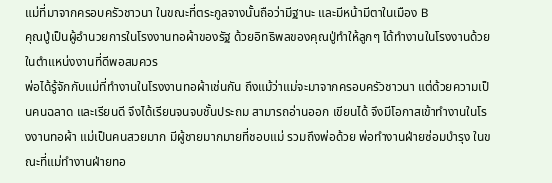แม่ที่มาจากครอบครัวชาวนา ในขณะที่ตระกูลจางนั้นถือว่ามีฐานะ และมีหน้ามีตาในเมือง B
คุณปู่เป็นผู้อำนวยการในโรงงานทอผ้าของรัฐ ด้วยอิทธิพลของคุณปู่ทำให้ลูกๆ ได้ทำงานในโรงงานด้วย ในตำแหน่งงานที่ดีพอสมควร
พ่อได้รู้จักกับแม่ที่ทำงานในโรงงานทอผ้าเช่นกัน ถึงแม้ว่าแม่จะมาจากครอบครัวชาวนา แต่ด้วยความเป็นคนฉลาด และเรียนดี จึงได้เรียนจนจบชั้นประถม สามารถอ่านออก เขียนได้ จึงมีโอกาสเข้าทำงานในโรงงานทอผ้า แม่เป็นคนสวยมาก มีผู้ชายมากมายที่ชอบแม่ รวมถึงพ่อด้วย พ่อทำงานฝ่ายซ่อมบำรุง ในขณะที่แม่ทำงานฝ่ายทอ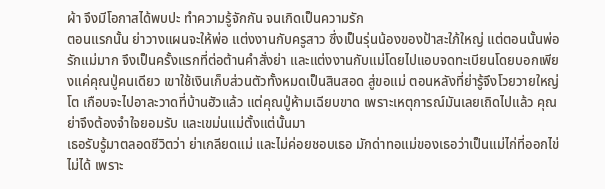ผ้า จึงมีโอกาสได้พบปะ ทำความรู้จักกัน จนเกิดเป็นความรัก
ตอนแรกนั้น ย่าวางแผนจะให้พ่อ แต่งงานกับครูสาว ซึ่งเป็นรุ่นน้องของป้าสะใภ้ใหญ่ แต่ตอนนั้นพ่อรักแม่มาก จึงเป็นครั้งแรกที่ต่อต้านคำสั่งย่า และแต่งงานกับแม่โดยไปแอบจดทะเบียนโดยบอกเพียงแค่คุณปู่คนเดียว เขาใช้เงินเก็บส่วนตัวทั้งหมดเป็นสินสอด สู่ขอแม่ ตอนหลังที่ย่ารู้จึงโวยวายใหญ่โต เกือบจะไปอาละวาดที่บ้านฮัวแล้ว แต่คุณปู่ห้ามเฉียบขาด เพราะเหตุการณ์มันเลยเถิดไปแล้ว คุณย่าจึงต้องจำใจยอมรับ และเขม่นแม่ตั้งแต่นั้นมา
เธอรับรู้มาตลอดชีวิตว่า ย่าเกลียดแม่ และไม่ค่อยชอบเธอ มักด่าทอแม่ของเธอว่าเป็นแม่ไก่ที่ออกไข่ไม่ได้ เพราะ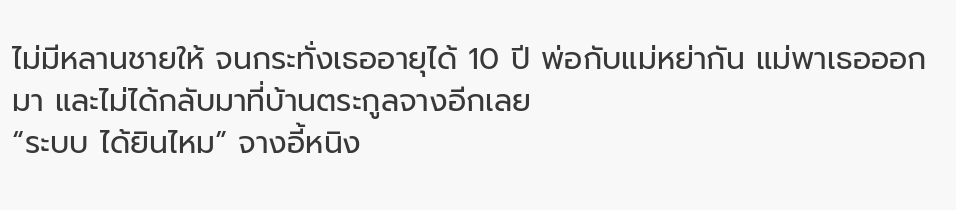ไม่มีหลานชายให้ จนกระทั่งเธออายุได้ 10 ปี พ่อกับแม่หย่ากัน แม่พาเธอออกมา และไม่ได้กลับมาที่บ้านตระกูลจางอีกเลย
“ระบบ ได้ยินไหม” จางอี้หนิง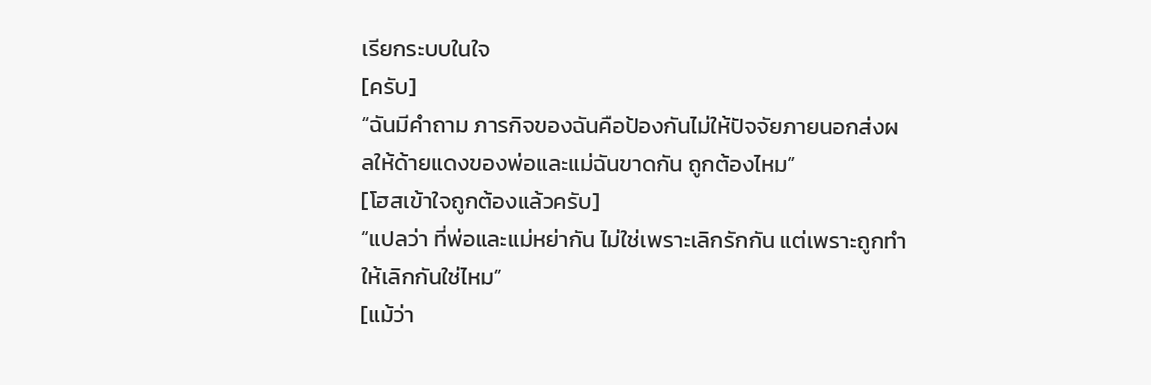เรียกระบบในใจ
[ครับ]
“ฉันมีคำถาม ภารกิจของฉันคือป้องกันไม่ให้ปัจจัยภายนอกส่งผลให้ด้ายแดงของพ่อและแม่ฉันขาดกัน ถูกต้องไหม”
[โฮสเข้าใจถูกต้องแล้วครับ]
“แปลว่า ที่พ่อและแม่หย่ากัน ไม่ใช่เพราะเลิกรักกัน แต่เพราะถูกทำให้เลิกกันใช่ไหม”
[แม้ว่า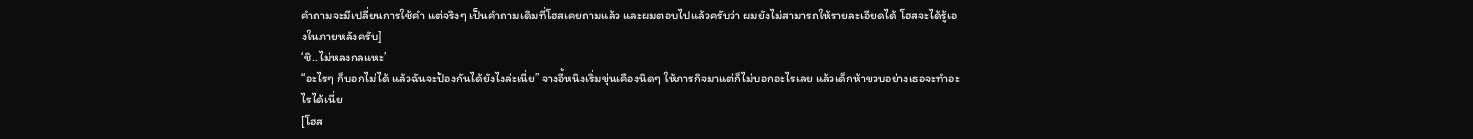คำถามจะมีเปลี่ยนการใช้คำ แต่จริงๆ เป็นคำถามเดิมที่โฮสเคยถามแล้ว และผมตอบไปแล้วครับว่า ผมยังไม่สามารถให้รายละเอียดได้ โฮสจะได้รู้เองในภายหลังครับ]
‘ชิ..ไม่หลงกลแหะ’
“อะไรๆ ก็บอกไม่ได้ แล้วฉันจะป้องกันได้ยังไงล่ะเนี่ย” จางอี้หนิงเริ่มขุ่นเคืองนิดๆ ให้ภารกิจมาแต่ก็ไม่บอกอะไรเลย แล้วเด็กห้าขวบอย่างเธอจะทำอะไรได้เนี่ย
[โฮส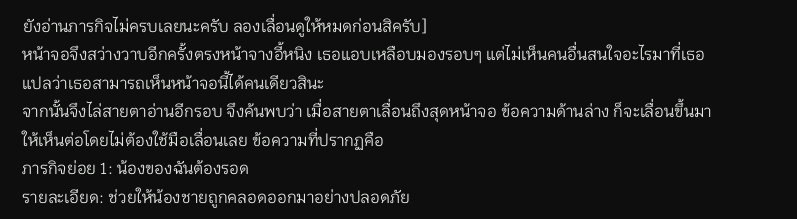ยังอ่านภารกิจไม่ครบเลยนะครับ ลองเลื่อนดูให้หมดก่อนสิครับ]
หน้าจอจึงสว่างวาบอีกครั้งตรงหน้าจางอี้หนิง เธอแอบเหลือบมองรอบๆ แต่ไม่เห็นคนอื่นสนใจอะไรมาที่เธอ แปลว่าเธอสามารถเห็นหน้าจอนี้ได้คนเดียวสินะ
จากนั้นจึงไล่สายตาอ่านอีกรอบ จึงค้นพบว่า เมื่อสายตาเลื่อนถึงสุดหน้าจอ ข้อความด้านล่าง ก็จะเลื่อนขึ้นมาให้เห็นต่อโดยไม่ต้องใช้มือเลื่อนเลย ข้อความที่ปรากฏคือ
ภารกิจย่อย 1: น้องของฉันต้องรอด
รายละเอียด: ช่วยให้น้องชายถูกคลอดออกมาอย่างปลอดภัย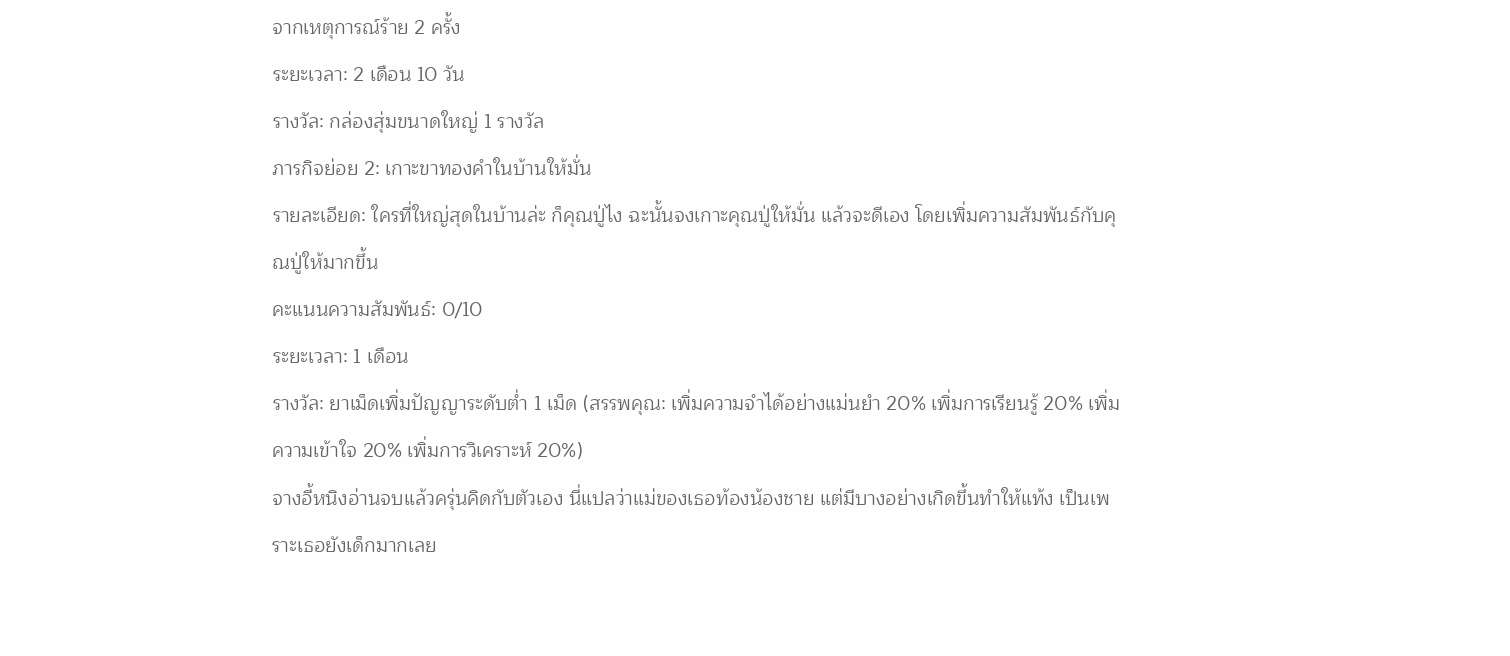จากเหตุการณ์ร้าย 2 ครั้ง
ระยะเวลา: 2 เดือน 10 วัน
รางวัล: กล่องสุ่มขนาดใหญ่ 1 รางวัล
ภารกิจย่อย 2: เกาะขาทองคำในบ้านให้มั่น
รายละเอียด: ใครที่ใหญ่สุดในบ้านล่ะ ก็คุณปู่ไง ฉะนั้นจงเกาะคุณปู่ให้มั่น แล้วจะดีเอง โดยเพิ่มความสัมพันธ์กับคุณปู่ให้มากขึ้น
คะแนนความสัมพันธ์: 0/10
ระยะเวลา: 1 เดือน
รางวัล: ยาเม็ดเพิ่มปัญญาระดับต่ำ 1 เม็ด (สรรพคุณ: เพิ่มความจำได้อย่างแม่นยำ 20% เพิ่มการเรียนรู้ 20% เพิ่มความเข้าใจ 20% เพิ่มการวิเคราะห์ 20%)
จางอี้หนิงอ่านจบแล้วครุ่นคิดกับตัวเอง นี่แปลว่าแม่ของเธอท้องน้องชาย แต่มีบางอย่างเกิดขึ้นทำให้แท้ง เป็นเพราะเธอยังเด็กมากเลย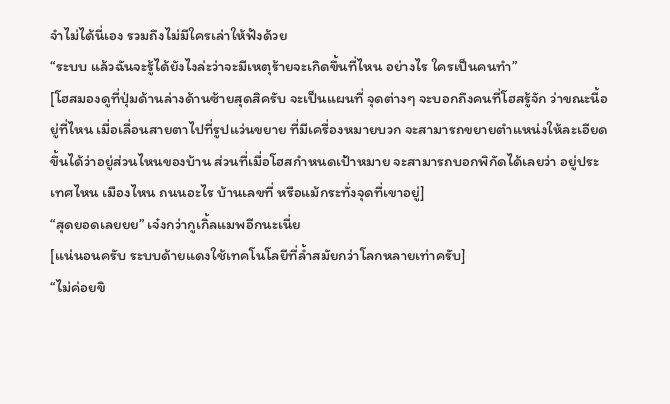จำไม่ได้นี่เอง รวมถึงไม่มีใครเล่าให้ฟังด้วย
“ระบบ แล้วฉันจะรู้ได้ยังไงล่ะว่าจะมีเหตุร้ายจะเกิดขึ้นที่ไหน อย่างไร ใครเป็นคนทำ”
[โฮสมองดูที่ปุ่มด้านล่างด้านซ้ายสุดสิครับ จะเป็นแผนที่ จุดต่างๆ จะบอกถึงคนที่โฮสรู้จัก ว่าขณะนี้อยู่ที่ไหน เมื่อเลื่อนสายตาไปที่รูปแว่นขยาย ที่มีเครื่องหมายบวก จะสามารถขยายตำแหน่งให้ละเอียดขึ้นได้ว่าอยู่ส่วนไหนของบ้าน ส่วนที่เมื่อโฮสกำหนดเป้าหมาย จะสามารถบอกพิกัดได้เลยว่า อยู่ประเทศไหน เมืองไหน ถนนอะไร บ้านเลขที่ หรือแม้กระทั่งจุดที่เขาอยู่]
“สุดยอดเลยยย” เจ๋งกว่ากูเกิ้ลแมพอีกนะเนี่ย
[แน่นอนครับ ระบบด้ายแดงใช้เทคโนโลยีที่ล้ำสมัยกว่าโลกหลายเท่าครับ]
“ไม่ค่อยขิ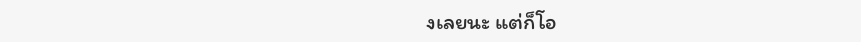งเลยนะ แต่ก็โอ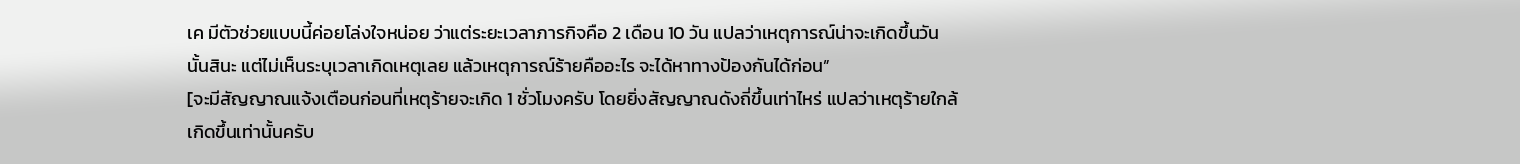เค มีตัวช่วยแบบนี้ค่อยโล่งใจหน่อย ว่าแต่ระยะเวลาภารกิจคือ 2 เดือน 10 วัน แปลว่าเหตุการณ์น่าจะเกิดขึ้นวันนั้นสินะ แต่ไม่เห็นระบุเวลาเกิดเหตุเลย แล้วเหตุการณ์ร้ายคืออะไร จะได้หาทางป้องกันได้ก่อน”
[จะมีสัญญาณแจ้งเตือนก่อนที่เหตุร้ายจะเกิด 1 ชั่วโมงครับ โดยยิ่งสัญญาณดังถี่ขึ้นเท่าไหร่ แปลว่าเหตุร้ายใกล้เกิดขึ้นเท่านั้นครับ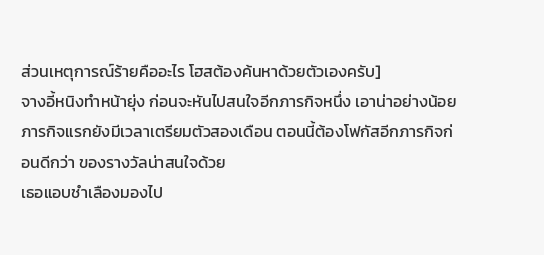ส่วนเหตุการณ์ร้ายคืออะไร โฮสต้องค้นหาด้วยตัวเองครับ]
จางอี้หนิงทำหน้ายุ่ง ก่อนจะหันไปสนใจอีกภารกิจหนึ่ง เอาน่าอย่างน้อยภารกิจแรกยังมีเวลาเตรียมตัวสองเดือน ตอนนี้ต้องโฟกัสอีกภารกิจก่อนดีกว่า ของรางวัลน่าสนใจด้วย
เธอแอบชำเลืองมองไป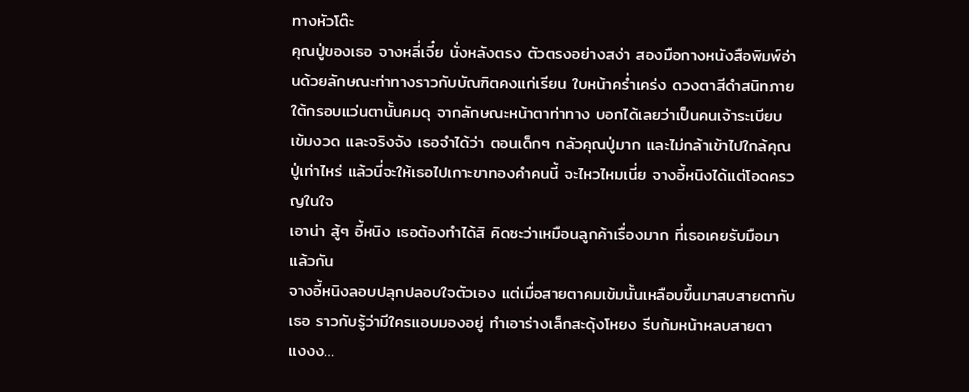ทางหัวโต๊ะ
คุณปู่ของเธอ จางหลี่เจี๋ย นั่งหลังตรง ตัวตรงอย่างสง่า สองมือกางหนังสือพิมพ์อ่านด้วยลักษณะท่าทางราวกับบัณฑิตคงแก่เรียน ใบหน้าคร่ำเคร่ง ดวงตาสีดำสนิทภายใต้กรอบแว่นตานั้นคมดุ จากลักษณะหน้าตาท่าทาง บอกได้เลยว่าเป็นคนเจ้าระเบียบ เข้มงวด และจริงจัง เธอจำได้ว่า ตอนเด็กๆ กลัวคุณปู่มาก และไม่กล้าเข้าไปใกล้คุณปู่เท่าไหร่ แล้วนี่จะให้เธอไปเกาะขาทองคำคนนี้ จะไหวไหมเนี่ย จางอี้หนิงได้แต่โอดครวญในใจ
เอาน่า สู้ๆ อี้หนิง เธอต้องทำได้สิ คิดซะว่าเหมือนลูกค้าเรื่องมาก ที่เธอเคยรับมือมาแล้วกัน
จางอี้หนิงลอบปลุกปลอบใจตัวเอง แต่เมื่อสายตาคมเข้มนั้นเหลือบขึ้นมาสบสายตากับเธอ ราวกับรู้ว่ามีใครแอบมองอยู่ ทำเอาร่างเล็กสะดุ้งโหยง รีบก้มหน้าหลบสายตา
แงงง…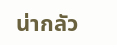น่ากลัว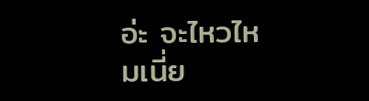อ่ะ จะไหวไหมเนี่ย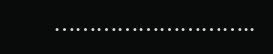………………………..